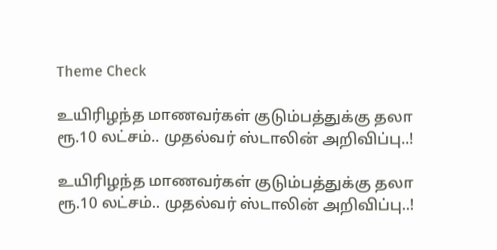Theme Check

உயிரிழந்த மாணவர்கள் குடும்பத்துக்கு தலா ரூ.10 லட்சம்.. முதல்வர் ஸ்டாலின் அறிவிப்பு..!

உயிரிழந்த மாணவர்கள் குடும்பத்துக்கு தலா ரூ.10 லட்சம்.. முதல்வர் ஸ்டாலின் அறிவிப்பு..!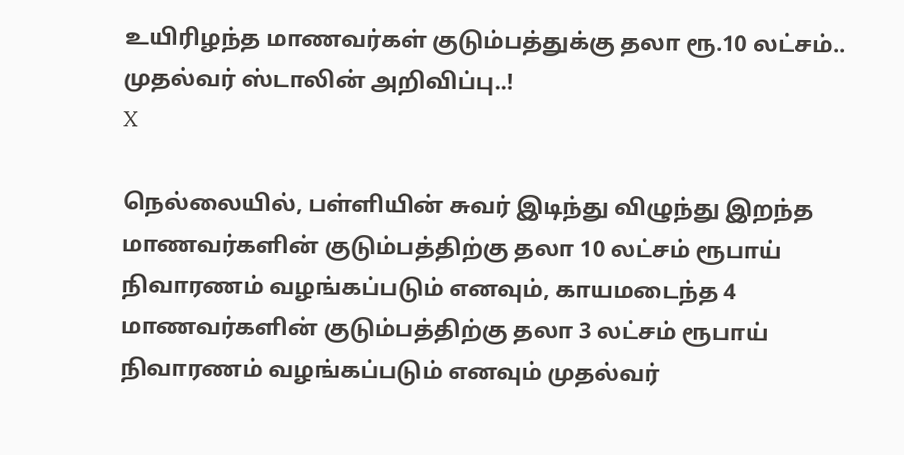உயிரிழந்த மாணவர்கள் குடும்பத்துக்கு தலா ரூ.10 லட்சம்.. முதல்வர் ஸ்டாலின் அறிவிப்பு..!
X

நெல்லையில், பள்ளியின் சுவர் இடிந்து விழுந்து இறந்த மாணவர்களின் குடும்பத்திற்கு தலா 10 லட்சம் ரூபாய் நிவாரணம் வழங்கப்படும் எனவும், காயமடைந்த 4 மாணவர்களின் குடும்பத்திற்கு தலா 3 லட்சம் ரூபாய் நிவாரணம் வழங்கப்படும் எனவும் முதல்வர்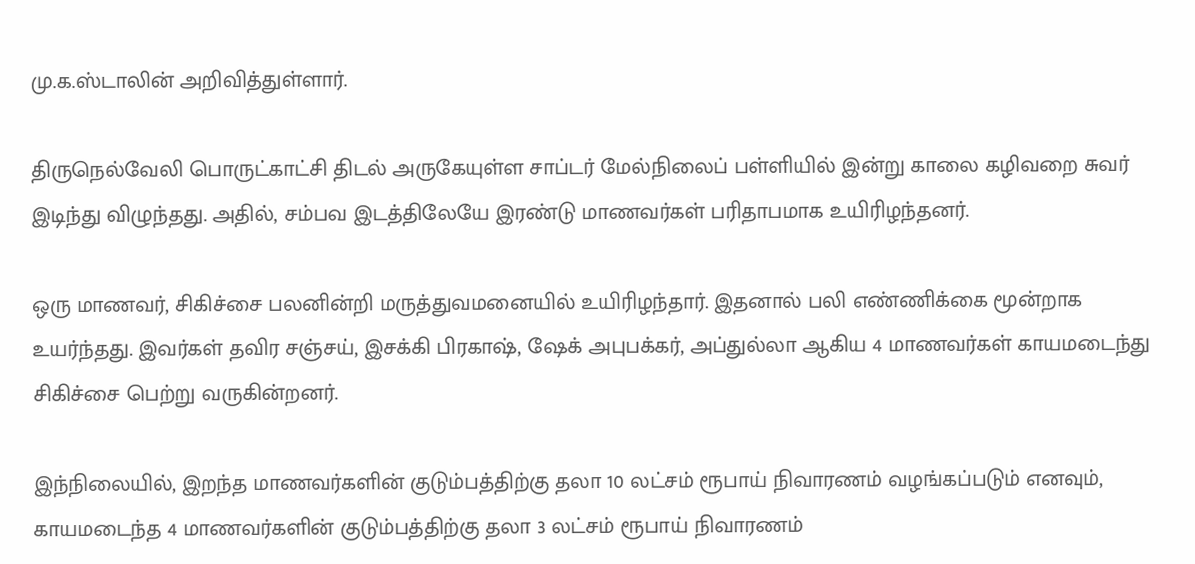மு.க.ஸ்டாலின் அறிவித்துள்ளார்.

திருநெல்வேலி பொருட்காட்சி திடல் அருகேயுள்ள சாப்டர் மேல்நிலைப் பள்ளியில் இன்று காலை கழிவறை சுவர் இடிந்து விழுந்தது. அதில், சம்பவ இடத்திலேயே இரண்டு மாணவர்கள் பரிதாபமாக உயிரிழந்தனர்.

ஒரு மாணவர், சிகிச்சை பலனின்றி மருத்துவமனையில் உயிரிழந்தார். இதனால் பலி எண்ணிக்கை மூன்றாக உயர்ந்தது. இவர்கள் தவிர சஞ்சய், இசக்கி பிரகாஷ், ஷேக் அபுபக்கர், அப்துல்லா ஆகிய 4 மாணவர்கள் காயமடைந்து சிகிச்சை பெற்று வருகின்றனர்.

இந்நிலையில், இறந்த மாணவர்களின் குடும்பத்திற்கு தலா 10 லட்சம் ரூபாய் நிவாரணம் வழங்கப்படும் எனவும், காயமடைந்த 4 மாணவர்களின் குடும்பத்திற்கு தலா 3 லட்சம் ரூபாய் நிவாரணம்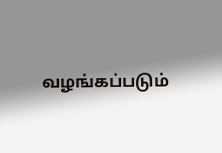வழங்கப்படும்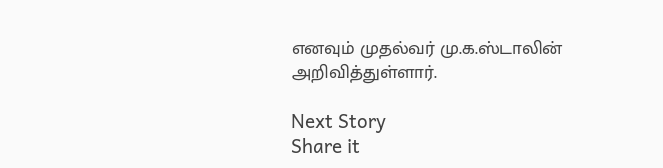எனவும் முதல்வர் மு.க.ஸ்டாலின் அறிவித்துள்ளார்.

Next Story
Share it